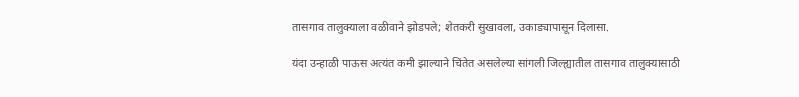तासगाव तालुक्याला वळीवाने झोडपले; शेतकरी सुखावला, उकाड्यापासून दिलासा.

यंदा उन्हाळी पाऊस अत्यंत कमी झाल्याने चिंतेत असलेल्या सांगली जिल्ह्यातील तासगाव तालुक्यासाठी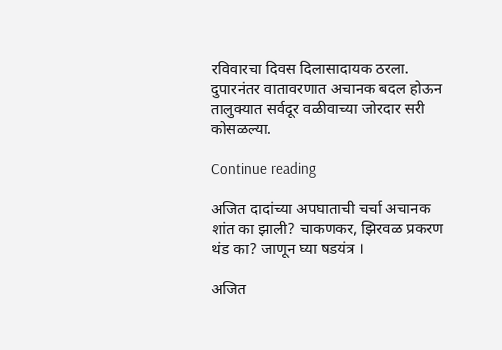रविवारचा दिवस दिलासादायक ठरला. दुपारनंतर वातावरणात अचानक बदल होऊन तालुक्यात सर्वदूर वळीवाच्या जोरदार सरी कोसळल्या.

Continue reading

अजित दादांच्या अपघाताची चर्चा अचानक शांत का झाली? चाकणकर, झिरवळ प्रकरण थंड का? जाणून घ्या षडयंत्र ।

अजित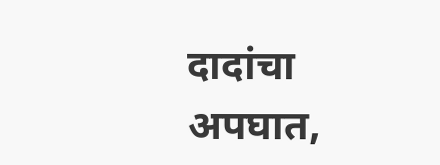दादांचा अपघात,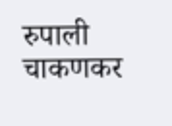रुपाली चाकणकर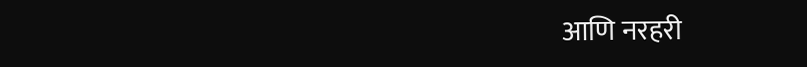आणि नरहरी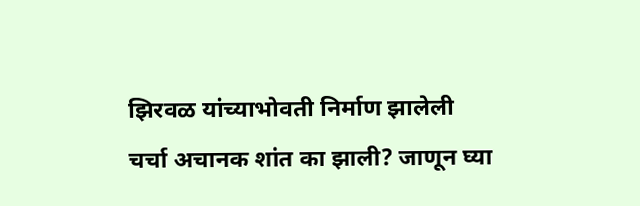झिरवळ यांच्याभोवती निर्माण झालेली चर्चा अचानक शांत का झाली? जाणून घ्या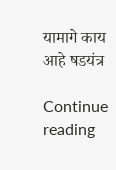यामागे काय आहे षडयंत्र

Continue reading